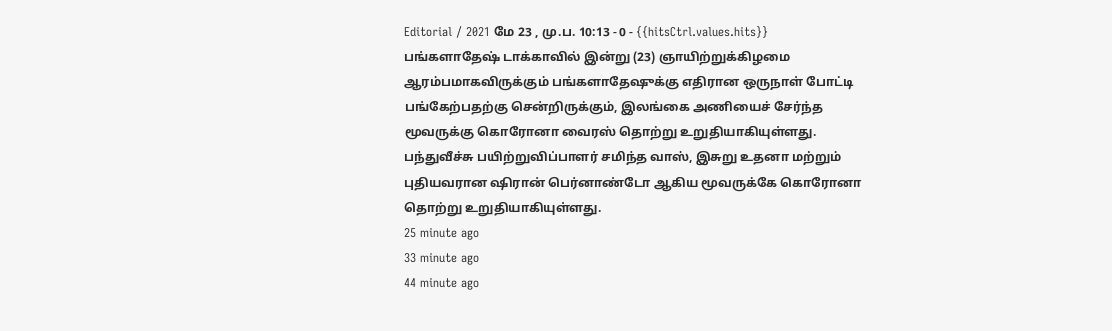Editorial / 2021 மே 23 , மு.ப. 10:13 - 0 - {{hitsCtrl.values.hits}}
பங்களாதேஷ் டாக்காவில் இன்று (23) ஞாயிற்றுக்கிழமை ஆரம்பமாகவிருக்கும் பங்களாதேஷுக்கு எதிரான ஒருநாள் போட்டி பங்கேற்பதற்கு சென்றிருக்கும், இலங்கை அணியைச் சேர்ந்த மூவருக்கு கொரோனா வைரஸ் தொற்று உறுதியாகியுள்ளது.
பந்துவீச்சு பயிற்றுவிப்பாளர் சமிந்த வாஸ், இசுறு உதனா மற்றும் புதியவரான ஷிரான் பெர்னாண்டோ ஆகிய மூவருக்கே கொரோனா தொற்று உறுதியாகியுள்ளது.
25 minute ago
33 minute ago
44 minute ago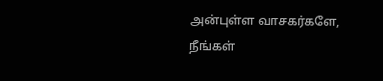அன்புள்ள வாசகர்களே,
நீங்கள்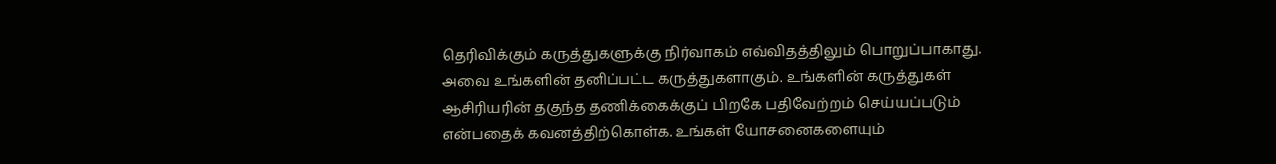தெரிவிக்கும் கருத்துகளுக்கு நிர்வாகம் எவ்விதத்திலும் பொறுப்பாகாது. அவை உங்களின் தனிப்பட்ட கருத்துகளாகும். உங்களின் கருத்துகள் ஆசிரியரின் தகுந்த தணிக்கைக்குப் பிறகே பதிவேற்றம் செய்யப்படும் என்பதைக் கவனத்திற்கொள்க. உங்கள் யோசனைகளையும்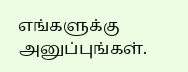எங்களுக்கு அனுப்புங்கள்.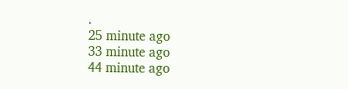.
25 minute ago
33 minute ago
44 minute ago